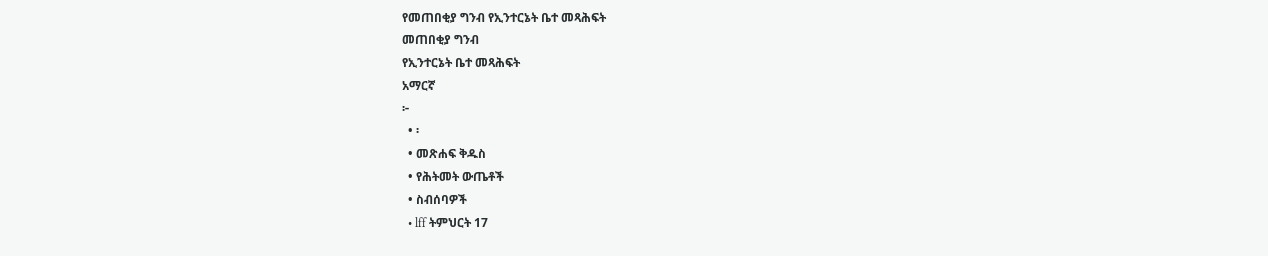የመጠበቂያ ግንብ የኢንተርኔት ቤተ መጻሕፍት
መጠበቂያ ግንብ
የኢንተርኔት ቤተ መጻሕፍት
አማርኛ
፦
  • ፡
  • መጽሐፍ ቅዱስ
  • የሕትመት ውጤቶች
  • ስብሰባዎች
  • lff ትምህርት 17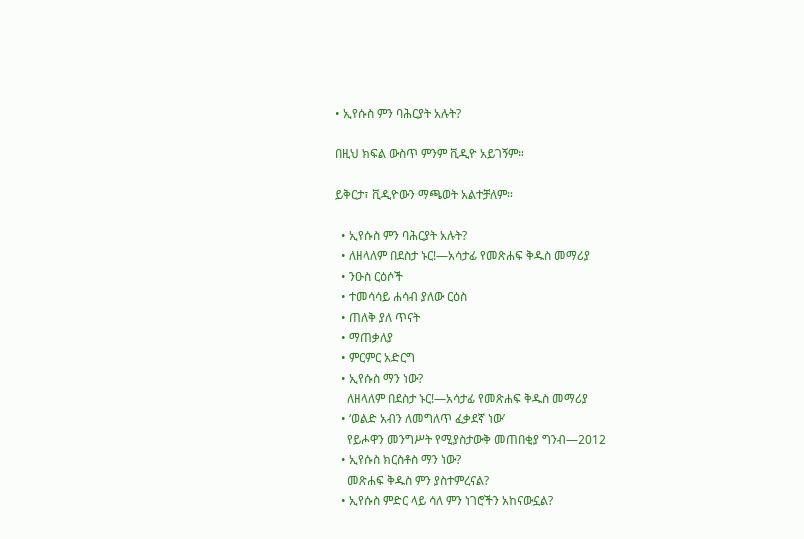• ኢየሱስ ምን ባሕርያት አሉት?

በዚህ ክፍል ውስጥ ምንም ቪዲዮ አይገኝም።

ይቅርታ፣ ቪዲዮውን ማጫወት አልተቻለም።

  • ኢየሱስ ምን ባሕርያት አሉት?
  • ለዘላለም በደስታ ኑር!—አሳታፊ የመጽሐፍ ቅዱስ መማሪያ
  • ንዑስ ርዕሶች
  • ተመሳሳይ ሐሳብ ያለው ርዕስ
  • ጠለቅ ያለ ጥናት
  • ማጠቃለያ
  • ምርምር አድርግ
  • ኢየሱስ ማን ነው?
    ለዘላለም በደስታ ኑር!—አሳታፊ የመጽሐፍ ቅዱስ መማሪያ
  • ‘ወልድ አብን ለመግለጥ ፈቃደኛ ነው’
    የይሖዋን መንግሥት የሚያስታውቅ መጠበቂያ ግንብ—2012
  • ኢየሱስ ክርስቶስ ማን ነው?
    መጽሐፍ ቅዱስ ምን ያስተምረናል?
  • ኢየሱስ ምድር ላይ ሳለ ምን ነገሮችን አከናውኗል?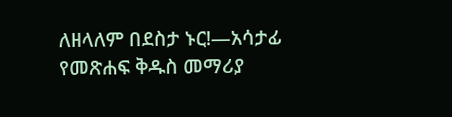ለዘላለም በደስታ ኑር!—አሳታፊ የመጽሐፍ ቅዱስ መማሪያ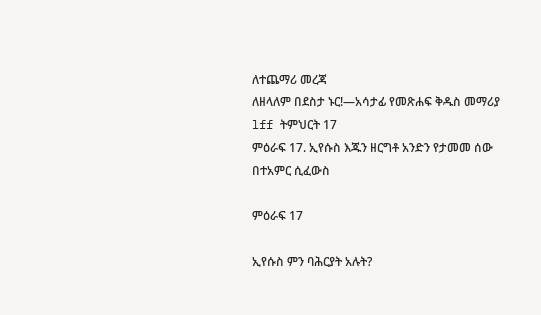ለተጨማሪ መረጃ
ለዘላለም በደስታ ኑር!—አሳታፊ የመጽሐፍ ቅዱስ መማሪያ
lff ትምህርት 17
ምዕራፍ 17. ኢየሱስ እጁን ዘርግቶ አንድን የታመመ ሰው በተአምር ሲፈውስ

ምዕራፍ 17

ኢየሱስ ምን ባሕርያት አሉት?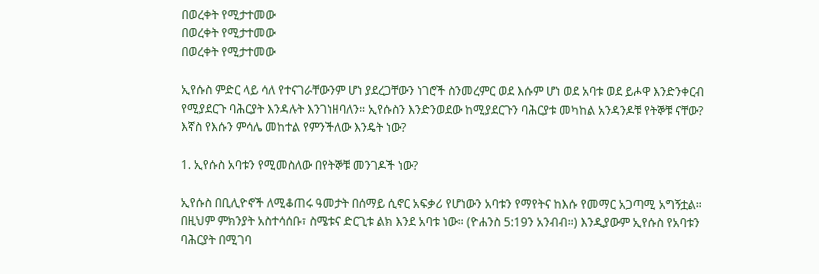በወረቀት የሚታተመው
በወረቀት የሚታተመው
በወረቀት የሚታተመው

ኢየሱስ ምድር ላይ ሳለ የተናገራቸውንም ሆነ ያደረጋቸውን ነገሮች ስንመረምር ወደ እሱም ሆነ ወደ አባቱ ወደ ይሖዋ እንድንቀርብ የሚያደርጉ ባሕርያት እንዳሉት እንገነዘባለን። ኢየሱስን እንድንወደው ከሚያደርጉን ባሕርያቱ መካከል አንዳንዶቹ የትኞቹ ናቸው? እኛስ የእሱን ምሳሌ መከተል የምንችለው እንዴት ነው?

1. ኢየሱስ አባቱን የሚመስለው በየትኞቹ መንገዶች ነው?

ኢየሱስ በቢሊዮኖች ለሚቆጠሩ ዓመታት በሰማይ ሲኖር አፍቃሪ የሆነውን አባቱን የማየትና ከእሱ የመማር አጋጣሚ አግኝቷል። በዚህም ምክንያት አስተሳሰቡ፣ ስሜቱና ድርጊቱ ልክ እንደ አባቱ ነው። (ዮሐንስ 5:19ን አንብብ።) እንዲያውም ኢየሱስ የአባቱን ባሕርያት በሚገባ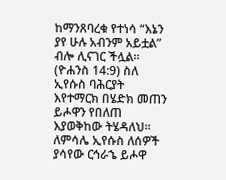ከማንጸባረቁ የተነሳ “እኔን ያየ ሁሉ አብንም አይቷል” ብሎ ሊናገር ችሏል። (ዮሐንስ 14:9) ስለ ኢየሱስ ባሕርያት እየተማርክ በሄድክ መጠን ይሖዋን የበለጠ እያወቅከው ትሄዳለህ። ለምሳሌ ኢየሱስ ለሰዎች ያሳየው ርኅራኄ ይሖዋ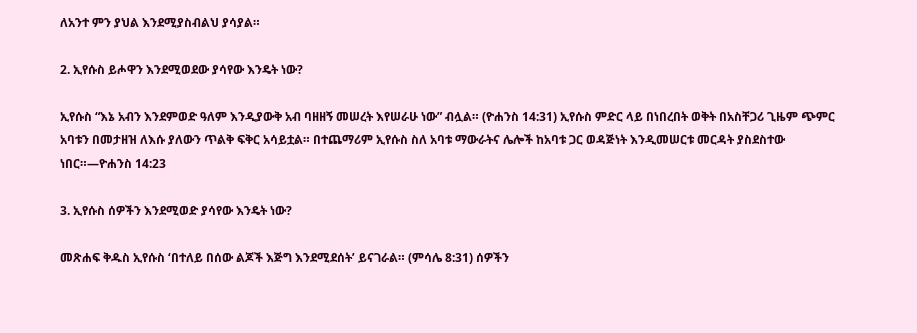ለአንተ ምን ያህል እንደሚያስብልህ ያሳያል።

2. ኢየሱስ ይሖዋን እንደሚወደው ያሳየው እንዴት ነው?

ኢየሱስ “እኔ አብን እንደምወድ ዓለም እንዲያውቅ አብ ባዘዘኝ መሠረት እየሠራሁ ነው” ብሏል። (ዮሐንስ 14:31) ኢየሱስ ምድር ላይ በነበረበት ወቅት በአስቸጋሪ ጊዜም ጭምር አባቱን በመታዘዝ ለእሱ ያለውን ጥልቅ ፍቅር አሳይቷል። በተጨማሪም ኢየሱስ ስለ አባቱ ማውራትና ሌሎች ከአባቱ ጋር ወዳጅነት እንዲመሠርቱ መርዳት ያስደስተው ነበር።—ዮሐንስ 14:23

3. ኢየሱስ ሰዎችን እንደሚወድ ያሳየው እንዴት ነው?

መጽሐፍ ቅዱስ ኢየሱስ ‘በተለይ በሰው ልጆች እጅግ እንደሚደሰት’ ይናገራል። (ምሳሌ 8:31) ሰዎችን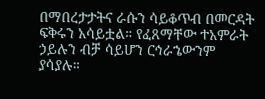በማበረታታትና ራሱን ሳይቆጥብ በመርዳት ፍቅሩን አሳይቷል። የፈጸማቸው ተአምራት ኃይሉን ብቻ ሳይሆን ርኅራኄውንም ያሳያሉ።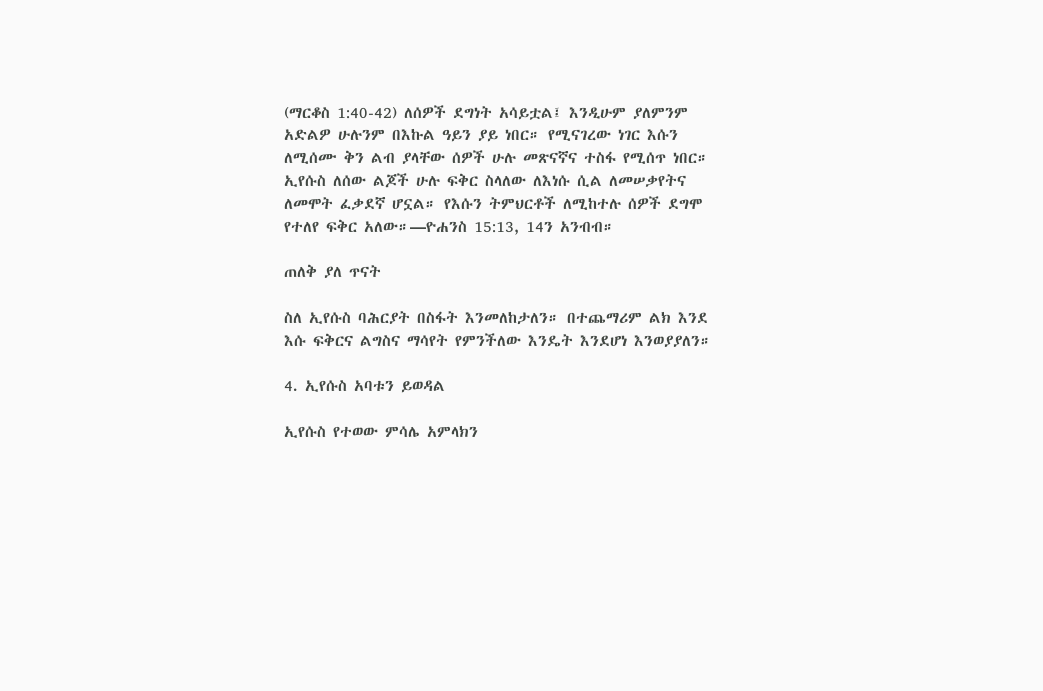(ማርቆስ 1:40-42) ለሰዎች ደግነት አሳይቷል፤ እንዲሁም ያለምንም አድልዎ ሁሉንም በእኩል ዓይን ያይ ነበር። የሚናገረው ነገር እሱን ለሚሰሙ ቅን ልብ ያላቸው ሰዎች ሁሉ መጽናኛና ተስፋ የሚሰጥ ነበር። ኢየሱስ ለሰው ልጆች ሁሉ ፍቅር ስላለው ለእነሱ ሲል ለመሠቃየትና ለመሞት ፈቃደኛ ሆኗል። የእሱን ትምህርቶች ለሚከተሉ ሰዎች ደግሞ የተለየ ፍቅር አለው።—ዮሐንስ 15:13, 14ን አንብብ።

ጠለቅ ያለ ጥናት

ስለ ኢየሱስ ባሕርያት በስፋት እንመለከታለን። በተጨማሪም ልክ እንደ እሱ ፍቅርና ልግስና ማሳየት የምንችለው እንዴት እንደሆነ እንወያያለን።

4. ኢየሱስ አባቱን ይወዳል

ኢየሱስ የተወው ምሳሌ አምላክን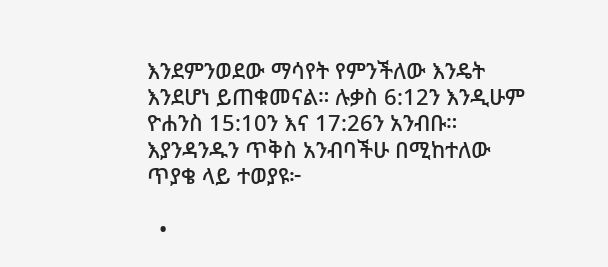እንደምንወደው ማሳየት የምንችለው እንዴት እንደሆነ ይጠቁመናል። ሉቃስ 6:12ን እንዲሁም ዮሐንስ 15:10ን እና 17:26ን አንብቡ። እያንዳንዱን ጥቅስ አንብባችሁ በሚከተለው ጥያቄ ላይ ተወያዩ፦

  •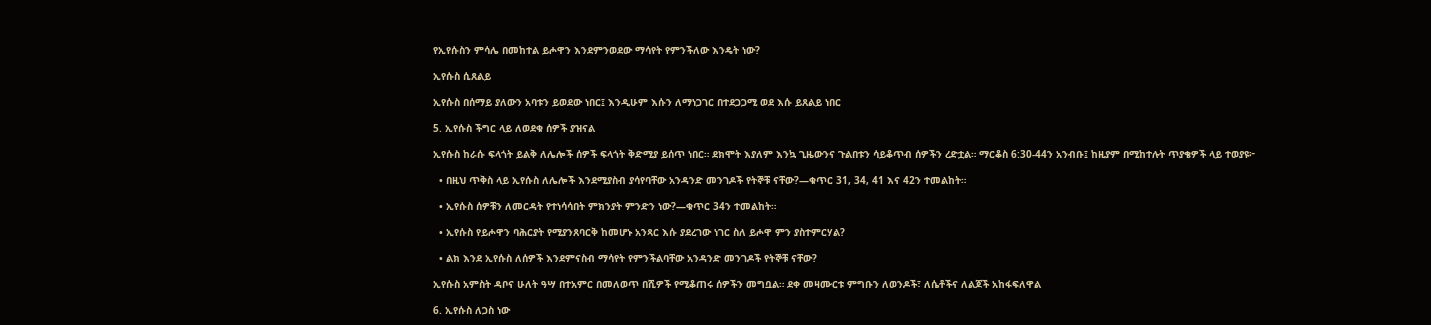የኢየሱስን ምሳሌ በመከተል ይሖዋን እንደምንወደው ማሳየት የምንችለው እንዴት ነው?

ኢየሱስ ሲጸልይ

ኢየሱስ በሰማይ ያለውን አባቱን ይወደው ነበር፤ እንዲሁም እሱን ለማነጋገር በተደጋጋሚ ወደ እሱ ይጸልይ ነበር

5. ኢየሱስ ችግር ላይ ለወደቁ ሰዎች ያዝናል

ኢየሱስ ከራሱ ፍላጎት ይልቅ ለሌሎች ሰዎች ፍላጎት ቅድሚያ ይሰጥ ነበር። ደክሞት እያለም እንኳ ጊዜውንና ጉልበቱን ሳይቆጥብ ሰዎችን ረድቷል። ማርቆስ 6:30-44ን አንብቡ፤ ከዚያም በሚከተሉት ጥያቄዎች ላይ ተወያዩ፦

  • በዚህ ጥቅስ ላይ ኢየሱስ ለሌሎች እንደሚያስብ ያሳየባቸው አንዳንድ መንገዶች የትኞቹ ናቸው?—ቁጥር 31, 34, 41 እና 42ን ተመልከት።

  • ኢየሱስ ሰዎቹን ለመርዳት የተነሳሳበት ምክንያት ምንድን ነው?—ቁጥር 34ን ተመልከት።

  • ኢየሱስ የይሖዋን ባሕርያት የሚያንጸባርቅ ከመሆኑ አንጻር እሱ ያደረገው ነገር ስለ ይሖዋ ምን ያስተምርሃል?

  • ልክ እንደ ኢየሱስ ለሰዎች እንደምናስብ ማሳየት የምንችልባቸው አንዳንድ መንገዶች የትኞቹ ናቸው?

ኢየሱስ አምስት ዳቦና ሁለት ዓሣ በተአምር በመለወጥ በሺዎች የሚቆጠሩ ሰዎችን መግቧል። ደቀ መዛሙርቱ ምግቡን ለወንዶች፣ ለሴቶችና ለልጆች አከፋፍለዋል

6. ኢየሱስ ለጋስ ነው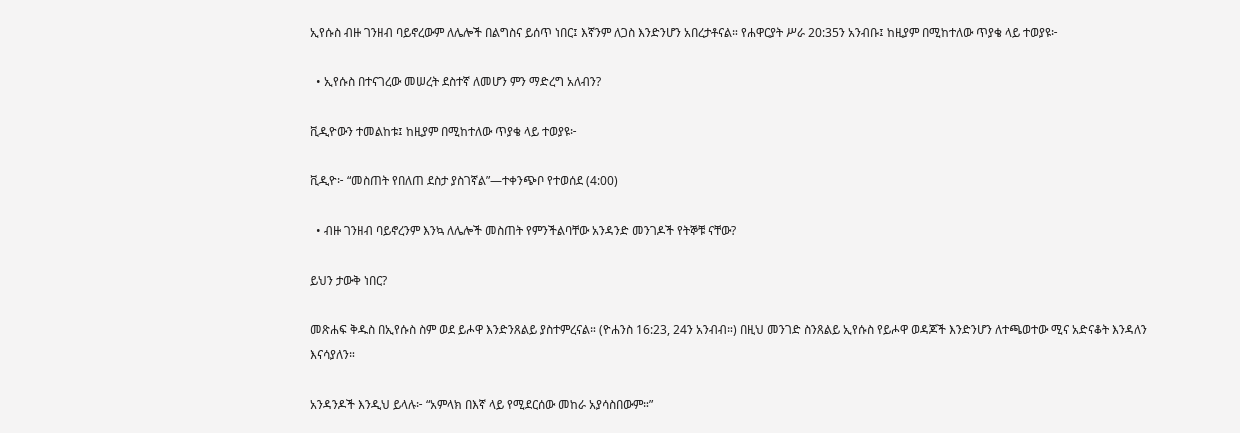ኢየሱስ ብዙ ገንዘብ ባይኖረውም ለሌሎች በልግስና ይሰጥ ነበር፤ እኛንም ለጋስ እንድንሆን አበረታቶናል። የሐዋርያት ሥራ 20:35ን አንብቡ፤ ከዚያም በሚከተለው ጥያቄ ላይ ተወያዩ፦

  • ኢየሱስ በተናገረው መሠረት ደስተኛ ለመሆን ምን ማድረግ አለብን?

ቪዲዮውን ተመልከቱ፤ ከዚያም በሚከተለው ጥያቄ ላይ ተወያዩ፦

ቪዲዮ፦ “መስጠት የበለጠ ደስታ ያስገኛል”—ተቀንጭቦ የተወሰደ (4:00)

  • ብዙ ገንዘብ ባይኖረንም እንኳ ለሌሎች መስጠት የምንችልባቸው አንዳንድ መንገዶች የትኞቹ ናቸው?

ይህን ታውቅ ነበር?

መጽሐፍ ቅዱስ በኢየሱስ ስም ወደ ይሖዋ እንድንጸልይ ያስተምረናል። (ዮሐንስ 16:23, 24ን አንብብ።) በዚህ መንገድ ስንጸልይ ኢየሱስ የይሖዋ ወዳጆች እንድንሆን ለተጫወተው ሚና አድናቆት እንዳለን እናሳያለን።

አንዳንዶች እንዲህ ይላሉ፦ “አምላክ በእኛ ላይ የሚደርሰው መከራ አያሳስበውም።”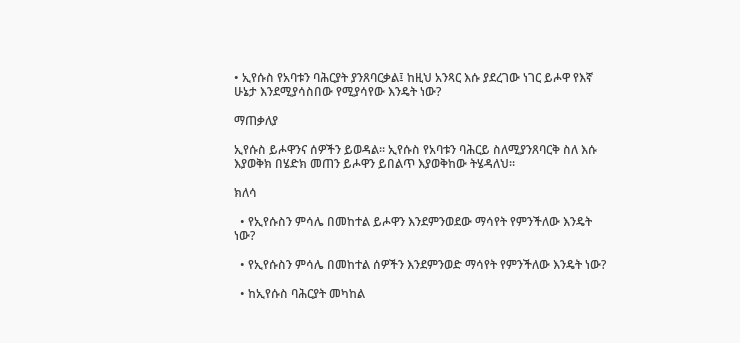• ኢየሱስ የአባቱን ባሕርያት ያንጸባርቃል፤ ከዚህ አንጻር እሱ ያደረገው ነገር ይሖዋ የእኛ ሁኔታ እንደሚያሳስበው የሚያሳየው እንዴት ነው?

ማጠቃለያ

ኢየሱስ ይሖዋንና ሰዎችን ይወዳል። ኢየሱስ የአባቱን ባሕርይ ስለሚያንጸባርቅ ስለ እሱ እያወቅክ በሄድክ መጠን ይሖዋን ይበልጥ እያወቅከው ትሄዳለህ።

ክለሳ

  • የኢየሱስን ምሳሌ በመከተል ይሖዋን እንደምንወደው ማሳየት የምንችለው እንዴት ነው?

  • የኢየሱስን ምሳሌ በመከተል ሰዎችን እንደምንወድ ማሳየት የምንችለው እንዴት ነው?

  • ከኢየሱስ ባሕርያት መካከል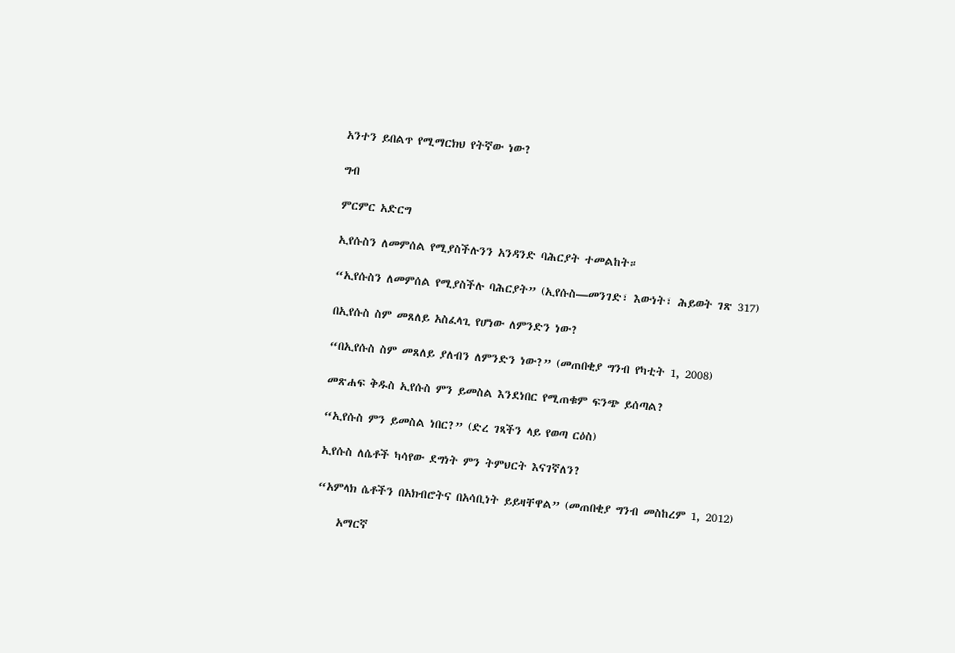አንተን ይበልጥ የሚማርክህ የትኛው ነው?

ግብ

ምርምር አድርግ

ኢየሱስን ለመምሰል የሚያስችሉንን አንዳንድ ባሕርያት ተመልከት።

“ኢየሱስን ለመምሰል የሚያስችሉ ባሕርያት” (ኢየሱስ—መንገድ፣ እውነት፣ ሕይወት ገጽ 317)

በኢየሱስ ስም መጸለይ አስፈላጊ የሆነው ለምንድን ነው?

“በኢየሱስ ስም መጸለይ ያለብን ለምንድን ነው?” (መጠበቂያ ግንብ የካቲት 1, 2008)

መጽሐፍ ቅዱስ ኢየሱስ ምን ይመስል እንደነበር የሚጠቁም ፍንጭ ይሰጣል?

“ኢየሱስ ምን ይመስል ነበር?” (ድረ ገጻችን ላይ የወጣ ርዕስ)

ኢየሱስ ለሴቶች ካሳየው ደግነት ምን ትምህርት እናገኛለን?

“አምላክ ሴቶችን በአክብሮትና በአሳቢነት ይይዛቸዋል” (መጠበቂያ ግንብ መስከረም 1, 2012)

    አማርኛ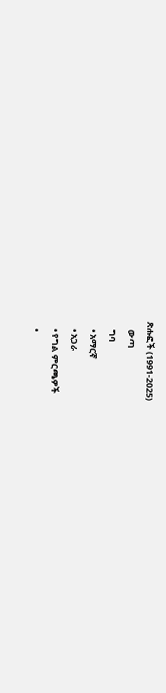ጽሑፎች (1991-2025)
    ውጣ
    ግባ
    • አማርኛ
    • አጋራ
    • የግል ምርጫዎች
    •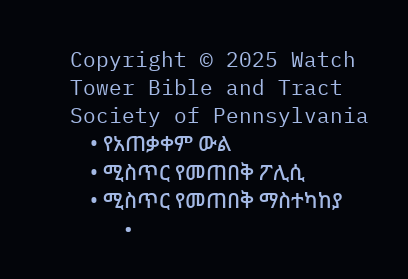Copyright © 2025 Watch Tower Bible and Tract Society of Pennsylvania
    • የአጠቃቀም ውል
    • ሚስጥር የመጠበቅ ፖሊሲ
    • ሚስጥር የመጠበቅ ማስተካከያ
    •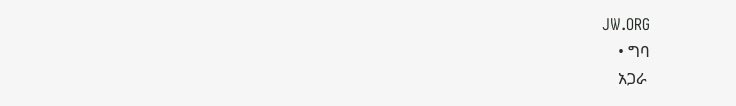JW.ORG
    • ግባ
    አጋራ